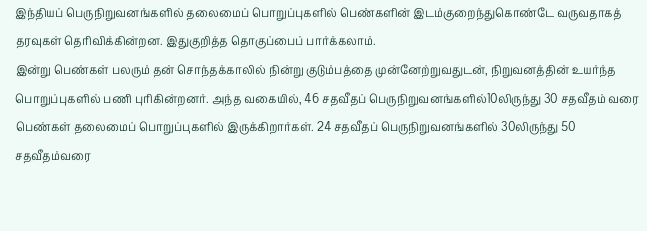இந்தியப் பெருநிறுவனங்களில் தலைமைப் பொறுப்புகளில் பெண்களின் இடம்குறைந்துகொண்டே வருவதாகத் தரவுகள் தெரிவிக்கின்றன. இதுகுறித்த தொகுப்பைப் பார்க்கலாம்.
இன்று பெண்கள் பலரும் தன் சொந்தக்காலில் நின்று குடும்பத்தை முன்னேற்றுவதுடன், நிறுவனத்தின் உயர்ந்த பொறுப்புகளில் பணி புரிகின்றனர். அந்த வகையில், 46 சதவீதப் பெருநிறுவனங்களில்10லிருந்து 30 சதவீதம் வரை பெண்கள் தலைமைப் பொறுப்புகளில் இருக்கிறார்கள். 24 சதவீதப் பெருநிறுவனங்களில் 30லிருந்து 50 சதவீதம்வரை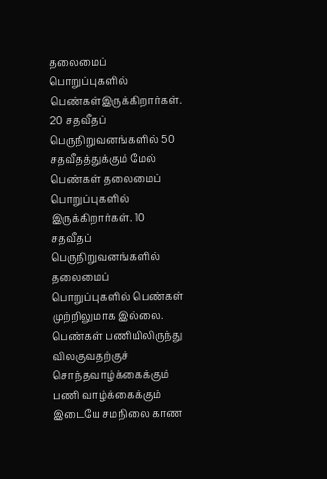தலைமைப் பொறுப்புகளில் பெண்கள்இருக்கிறார்கள். 20 சதவீதப் பெருநிறுவனங்களில் 50 சதவீதத்துக்கும் மேல் பெண்கள் தலைமைப் பொறுப்புகளில் இருக்கிறார்கள். 10 சதவீதப் பெருநிறுவனங்களில் தலைமைப் பொறுப்புகளில் பெண்கள் முற்றிலுமாக இல்லை.
பெண்கள் பணியிலிருந்து விலகுவதற்குச் சொந்தவாழ்க்கைக்கும் பணி வாழ்க்கைக்கும் இடையே சமநிலை காண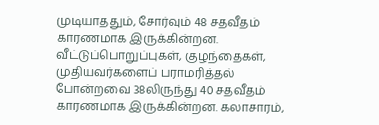முடியாததும், சோர்வும் 48 சதவீதம் காரணமாக இருக்கின்றன. வீட்டுப்பொறுப்புகள், குழந்தைகள், முதியவர்களைப் பராமரித்தல் போன்றவை 38லிருந்து 40 சதவீதம் காரணமாக இருக்கின்றன. கலாசாரம்,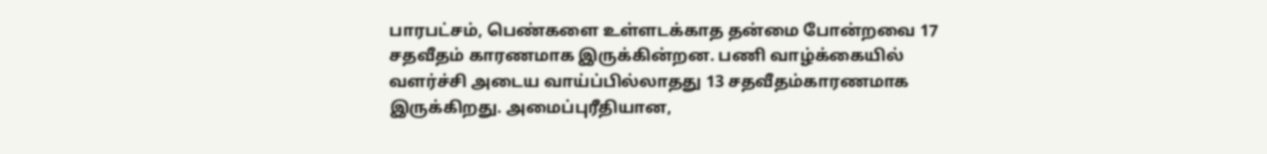பாரபட்சம், பெண்களை உள்ளடக்காத தன்மை போன்றவை 17 சதவீதம் காரணமாக இருக்கின்றன. பணி வாழ்க்கையில் வளர்ச்சி அடைய வாய்ப்பில்லாதது 13 சதவீதம்காரணமாக இருக்கிறது. அமைப்புரீதியான,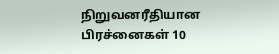நிறுவனரீதியான பிரச்னைகள் 10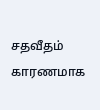சதவீதம் காரணமாக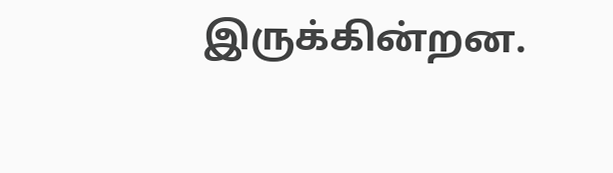இருக்கின்றன.